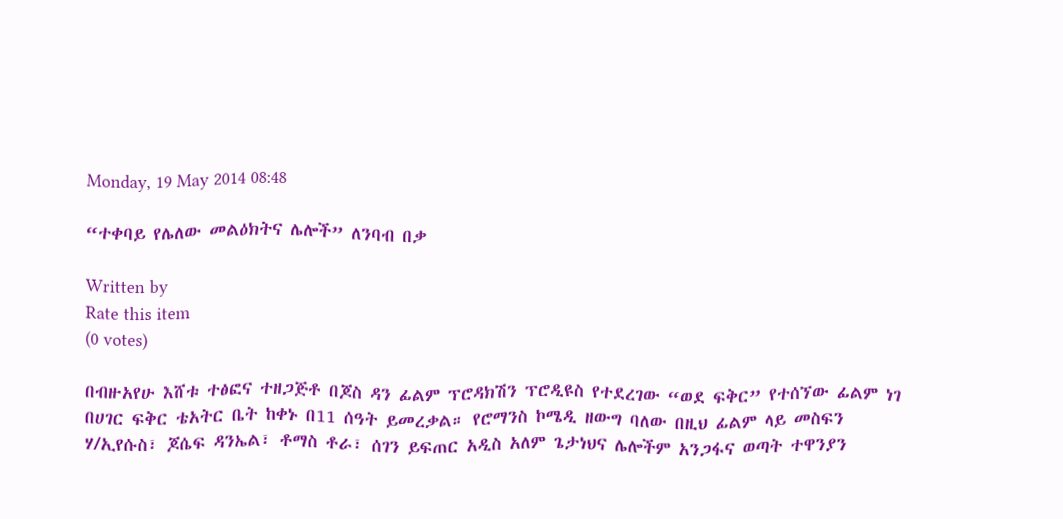Monday, 19 May 2014 08:48

“ተቀባይ የሌለው መልዕክትና ሌሎች” ለንባብ በቃ

Written by
Rate this item
(0 votes)

በብዙአየሁ እሸቱ ተፅፎና ተዘጋጅቶ በጆስ ዳን ፊልም ፕሮዳክሽን ፕሮዲዩስ የተደረገው “ወደ ፍቅር” የተሰኘው ፊልም ነገ በሀገር ፍቅር ቴአትር ቤት ከቀኑ በ11 ሰዓት ይመረቃል። የሮማንስ ኮሜዲ ዘውግ ባለው በዚህ ፊልም ላይ መስፍን ሃ/ኢየሱስ፣ ጆሴፍ ዳንኤል፣ ቶማስ ቶራ፣ ሰገን ይፍጠር አዲስ አለም ጌታነህና ሌሎችም አንጋፋና ወጣት ተዋንያን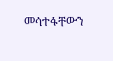መሳተፋቸውን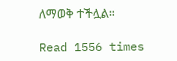ለማወቅ ተችሏል።

Read 1556 times